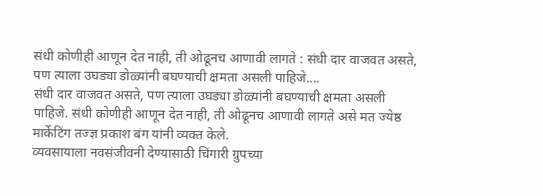संधी कोणीही आणून देत नाही, ती ओढूनच आणावी लागते : संधी दार वाजवत असते, पण त्याला उघड्या डोळ्यांनी बघण्याची क्षमता असली पाहिजे....
संधी दार वाजवत असते, पण त्याला उघड्या डोळ्यांनी बघण्याची क्षमता असली पाहिजे. संधी कोणीही आणून देत नाही, ती ओढूनच आणावी लागते असे मत ज्येष्ठ मार्केटिंग तज्ज्ञ प्रकाश बंग यांनी व्यक्त केले.
व्यवसायाला नवसंजीवनी देण्यासाठी चिंगारी ग्रुपच्या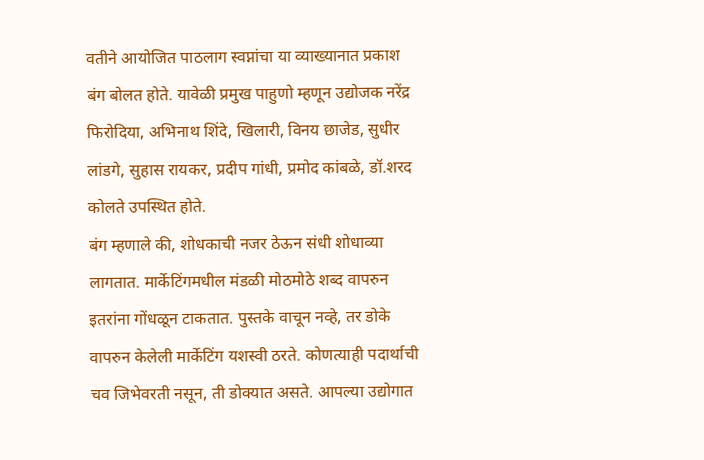वतीने आयोजित पाठलाग स्वप्नांचा या व्याख्यानात प्रकाश बंग बोलत होते. यावेळी प्रमुख पाहुणो म्हणून उद्योजक नरेंद्र फिरोदिया, अभिनाथ शिंदे, खिलारी, विनय छाजेड, सुधीर लांडगे, सुहास रायकर, प्रदीप गांधी, प्रमोद कांबळे, डॉ.शरद कोलते उपस्थित होते.
बंग म्हणाले की, शोधकाची नजर ठेऊन संधी शोधाव्या लागतात. मार्केटिंगमधील मंडळी मोठमोठे शब्द वापरुन इतरांना गोंधळून टाकतात. पुस्तके वाचून नव्हे, तर डोके वापरुन केलेली मार्केटिंग यशस्वी ठरते. कोणत्याही पदार्थाची चव जिभेवरती नसून, ती डोक्यात असते. आपल्या उद्योगात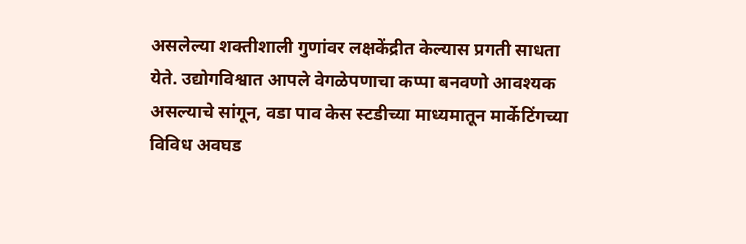असलेल्या शक्तीशाली गुणांवर लक्षकेंद्रीत केल्यास प्रगती साधता येते. उद्योगविश्वात आपले वेगळेपणाचा कप्पा बनवणो आवश्यक असल्याचे सांगून, वडा पाव केस स्टडीच्या माध्यमातून मार्केटिंगच्या विविध अवघड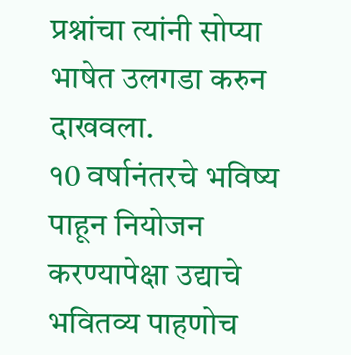प्रश्नांचा त्यांनी सोप्या भाषेत उलगडा करुन दाखवला.
१0 वर्षानंतरचे भविष्य पाहून नियोजन करण्यापेक्षा उद्याचे भवितव्य पाहणोच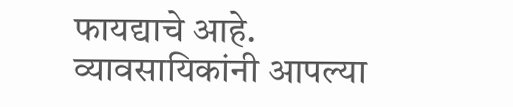फायद्याचे आहे. व्यावसायिकांनी आपल्या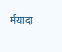र्मयादा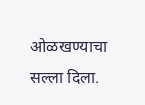ओळखण्याचा सल्ला दिला.